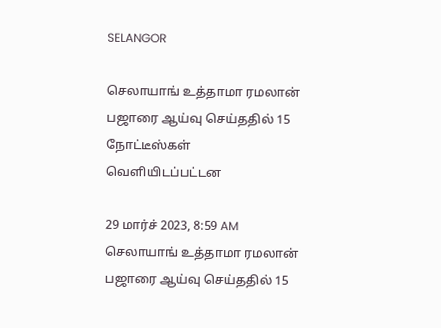SELANGOR

செலாயாங் உத்தாமா ரமலான் பஜாரை ஆய்வு செய்ததில் 15 நோட்டீஸ்கள் வெளியிடப்பட்டன

29 மார்ச் 2023, 8:59 AM
செலாயாங் உத்தாமா ரமலான் பஜாரை ஆய்வு செய்ததில் 15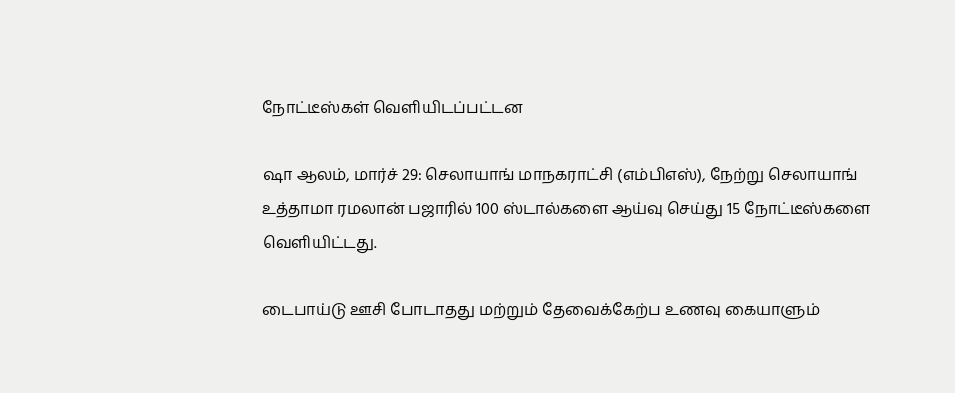நோட்டீஸ்கள் வெளியிடப்பட்டன

ஷா ஆலம், மார்ச் 29: செலாயாங் மாநகராட்சி (எம்பிஎஸ்), நேற்று செலாயாங் உத்தாமா ரமலான் பஜாரில் 100 ஸ்டால்களை ஆய்வு செய்து 15 நோட்டீஸ்களை வெளியிட்டது.

டைபாய்டு ஊசி போடாதது மற்றும் தேவைக்கேற்ப உணவு கையாளும்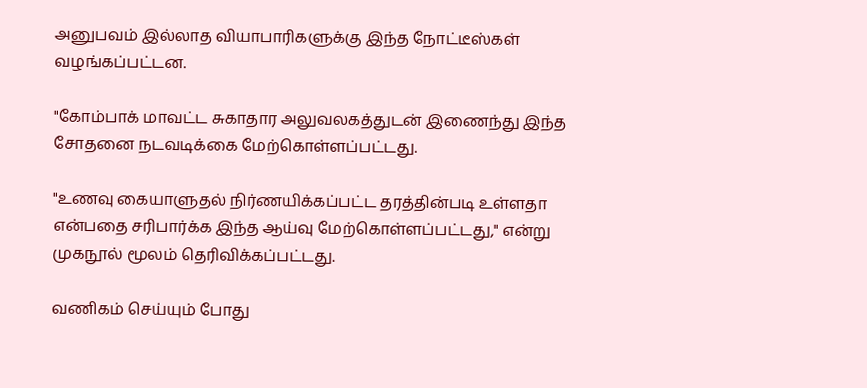அனுபவம் இல்லாத வியாபாரிகளுக்கு இந்த நோட்டீஸ்கள் வழங்கப்பட்டன.

"கோம்பாக் மாவட்ட சுகாதார அலுவலகத்துடன் இணைந்து இந்த சோதனை நடவடிக்கை மேற்கொள்ளப்பட்டது.

"உணவு கையாளுதல் நிர்ணயிக்கப்பட்ட தரத்தின்படி உள்ளதா என்பதை சரிபார்க்க இந்த ஆய்வு மேற்கொள்ளப்பட்டது," என்று முகநூல் மூலம் தெரிவிக்கப்பட்டது.

வணிகம் செய்யும் போது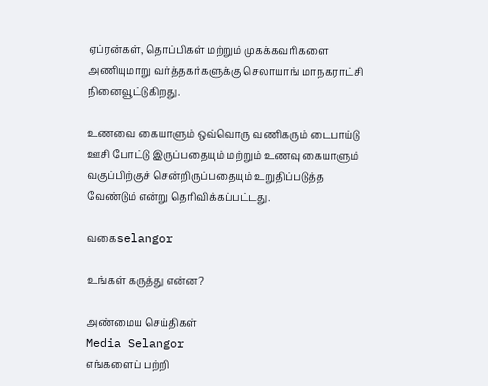ஏப்ரன்கள், தொப்பிகள் மற்றும் முகக்கவரிகளை அணியுமாறு வர்த்தகர்களுக்கு செலாயாங் மாநகராட்சி நினைவூட்டுகிறது.

உணவை கையாளும் ஒவ்வொரு வணிகரும் டைபாய்டு ஊசி போட்டு இருப்பதையும் மற்றும் உணவு கையாளும் வகுப்பிற்குச் சென்றிருப்பதையும் உறுதிப்படுத்த வேண்டும் என்று தெரிவிக்கப்பட்டது.

வகைselangor

உங்கள் கருத்து என்ன?

அண்மைய செய்திகள்
Media Selangor
எங்களைப் பற்றி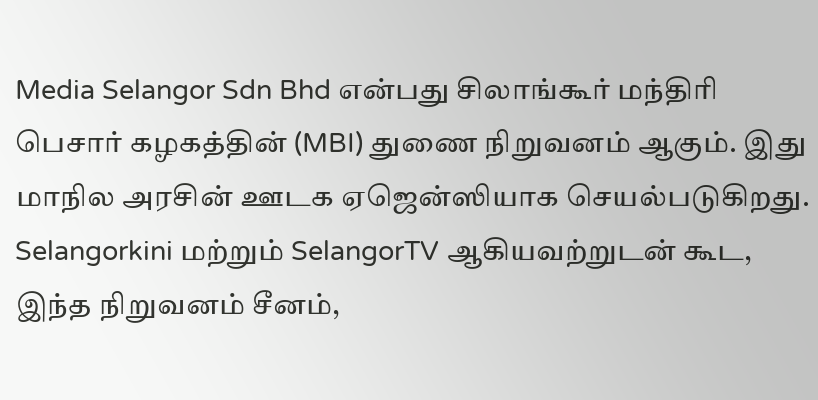Media Selangor Sdn Bhd என்பது சிலாங்கூர் மந்திரி பெசார் கழகத்தின் (MBI) துணை நிறுவனம் ஆகும். இது மாநில அரசின் ஊடக ஏஜென்ஸியாக செயல்படுகிறது. Selangorkini மற்றும் SelangorTV ஆகியவற்றுடன் கூட, இந்த நிறுவனம் சீனம்,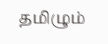தமிழும்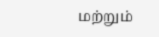மற்றும்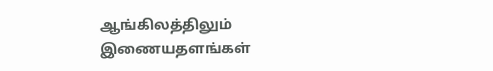ஆங்கிலத்திலும் இணையதளங்கள்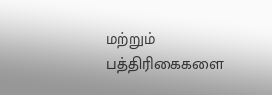மற்றும் பத்திரிகைகளை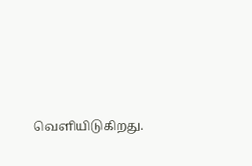வெளியிடுகிறது.